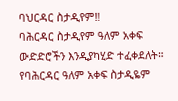ባህርዳር ስታዲየም‼
ባሕርዳር ስታዲየም ዓለም አቀፍ ውድድሮችን እንዲያካሂድ ተፈቀደለት።
የባሕርዳር ዓለም አቀፍ ስታዲዬም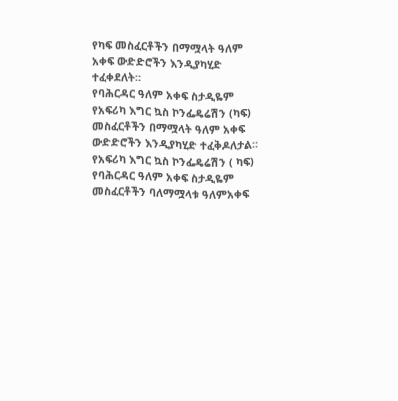የካፍ መስፈርቶችን በማሟላት ዓለም አቀፍ ውድድሮችን እንዲያካሂድ ተፈቀደለት።
የባሕርዳር ዓለም አቀፍ ስታዲዬም የአፍሪካ እግር ኳስ ኮንፌዴሬሽን (ካፍ) መስፈርቶችን በማሟላት ዓለም አቀፍ ውድድሮችን እንዲያካሂድ ተፈቅዶለታል።
የአፍሪካ እግር ኳስ ኮንፌዴሬሽን ( ካፍ) የባሕርዳር ዓለም አቀፍ ስታዲዬም መስፈርቶችን ባለማሟላቱ ዓለምአቀፍ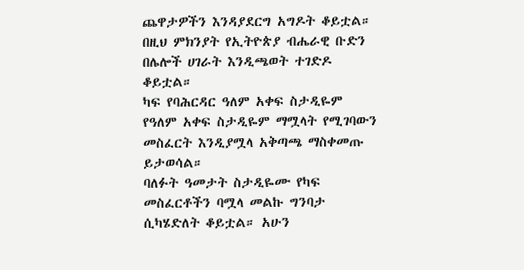ጨዋታዎችን እንዳያደርግ አግዶት ቆይቷል።
በዚህ ምክንያት የኢትዮጵያ ብሔራዊ ቡድን በሌሎች ሀገራት እንዲጫወት ተገድዶ ቆይቷል።
ካፍ የባሕርዳር ዓለም አቀፍ ስታዲዬም የዓለም አቀፍ ስታዲዬም ማሟላት የሚገባውን መስፈርት እንዲያሟላ አቅጣጫ ማስቀመጡ ይታወሳል።
ባለፉት ዓመታት ስታዲዬሙ የካፍ መስፈርቶችን ባሟላ መልኩ ግንባታ ሲካሄድለት ቆይቷል። አሁን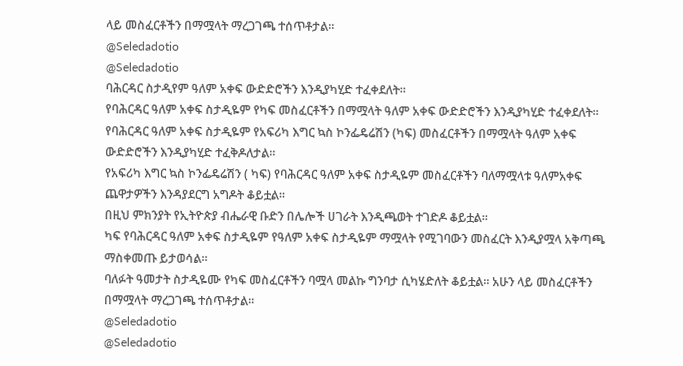ላይ መስፈርቶችን በማሟላት ማረጋገጫ ተሰጥቶታል።
@Seledadotio
@Seledadotio
ባሕርዳር ስታዲየም ዓለም አቀፍ ውድድሮችን እንዲያካሂድ ተፈቀደለት።
የባሕርዳር ዓለም አቀፍ ስታዲዬም የካፍ መስፈርቶችን በማሟላት ዓለም አቀፍ ውድድሮችን እንዲያካሂድ ተፈቀደለት።
የባሕርዳር ዓለም አቀፍ ስታዲዬም የአፍሪካ እግር ኳስ ኮንፌዴሬሽን (ካፍ) መስፈርቶችን በማሟላት ዓለም አቀፍ ውድድሮችን እንዲያካሂድ ተፈቅዶለታል።
የአፍሪካ እግር ኳስ ኮንፌዴሬሽን ( ካፍ) የባሕርዳር ዓለም አቀፍ ስታዲዬም መስፈርቶችን ባለማሟላቱ ዓለምአቀፍ ጨዋታዎችን እንዳያደርግ አግዶት ቆይቷል።
በዚህ ምክንያት የኢትዮጵያ ብሔራዊ ቡድን በሌሎች ሀገራት እንዲጫወት ተገድዶ ቆይቷል።
ካፍ የባሕርዳር ዓለም አቀፍ ስታዲዬም የዓለም አቀፍ ስታዲዬም ማሟላት የሚገባውን መስፈርት እንዲያሟላ አቅጣጫ ማስቀመጡ ይታወሳል።
ባለፉት ዓመታት ስታዲዬሙ የካፍ መስፈርቶችን ባሟላ መልኩ ግንባታ ሲካሄድለት ቆይቷል። አሁን ላይ መስፈርቶችን በማሟላት ማረጋገጫ ተሰጥቶታል።
@Seledadotio
@Seledadotio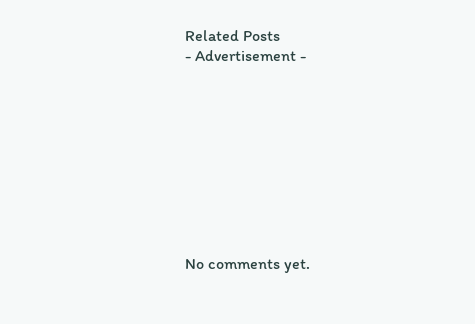Related Posts
- Advertisement -









No comments yet.